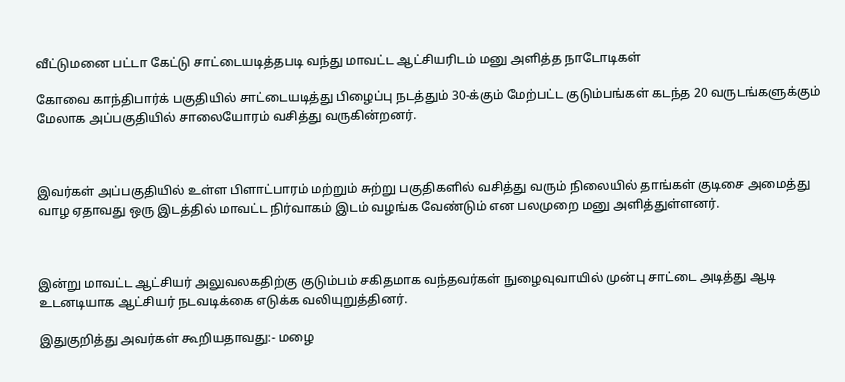வீட்டுமனை பட்டா கேட்டு சாட்டையடித்தபடி வந்து மாவட்ட ஆட்சியரிடம் மனு அளித்த நாடோடிகள்

கோவை காந்திபார்க் பகுதியில் சாட்டையடித்து பிழைப்பு நடத்தும் 30-க்கும் மேற்பட்ட குடும்பங்கள் கடந்த 20 வருடங்களுக்கும் மேலாக அப்பகுதியில் சாலையோரம் வசித்து வருகின்றனர்.



இவர்கள் அப்பகுதியில் உள்ள பிளாட்பாரம் மற்றும் சுற்று பகுதிகளில் வசித்து வரும் நிலையில் தாங்கள் குடிசை அமைத்து வாழ ஏதாவது ஒரு இடத்தில் மாவட்ட நிர்வாகம் இடம் வழங்க வேண்டும் என பலமுறை மனு அளித்துள்ளனர்.



இன்று மாவட்ட ஆட்சியர் அலுவலகதிற்கு குடும்பம் சகிதமாக வந்தவர்கள் நுழைவுவாயில் முன்பு சாட்டை அடித்து ஆடி உடனடியாக ஆட்சியர் நடவடிக்கை எடுக்க வலியுறுத்தினர்.

இதுகுறித்து அவர்கள் கூறியதாவது:- மழை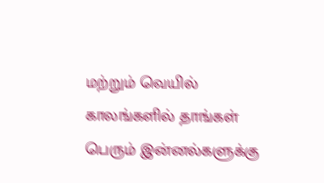மற்றும் வெயில் காலங்களில் தாங்கள் பெரும் இன்னல்களுக்கு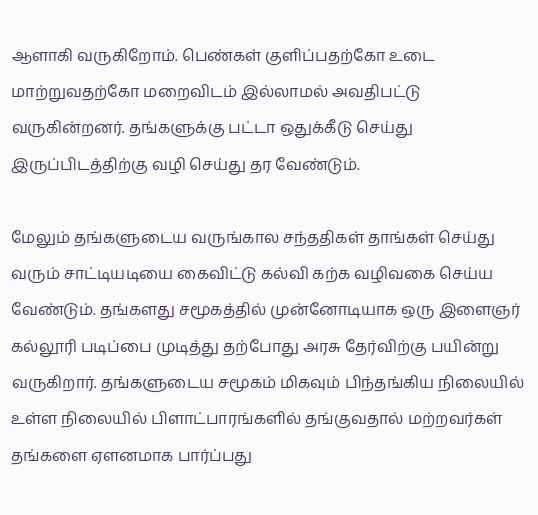ஆளாகி வருகிறோம். பெண்கள் குளிப்பதற்கோ உடை மாற்றுவதற்கோ மறைவிடம் இல்லாமல் அவதிபட்டு வருகின்றனர். தங்களுக்கு பட்டா ஒதுக்கீடு செய்து இருப்பிடத்திற்கு வழி செய்து தர வேண்டும்.

மேலும் தங்களுடைய வருங்கால சந்ததிகள் தாங்கள் செய்து வரும் சாட்டியடியை கைவிட்டு கல்வி கற்க வழிவகை செய்ய வேண்டும். தங்களது சமூகத்தில் முன்னோடியாக ஒரு இளைஞர் கல்லூரி படிப்பை முடித்து தற்போது அரசு தேர்விற்கு பயின்று வருகிறார். தங்களுடைய சமூகம் மிகவும் பிந்தங்கிய நிலையில் உள்ள நிலையில் பிளாட்பாரங்களில் தங்குவதால் மற்றவர்கள் தங்களை ஏளனமாக பார்ப்பது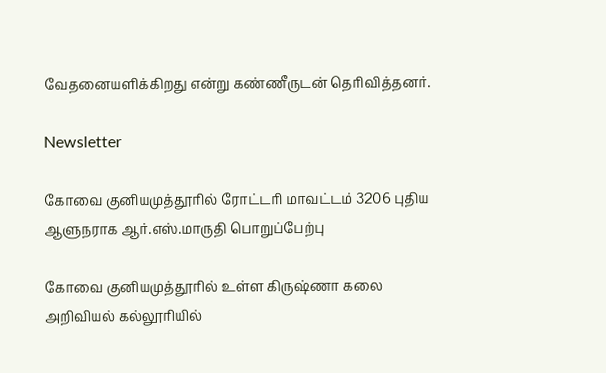வேதனையளிக்கிறது என்று கண்ணீருடன் தெரிவித்தனர்.

Newsletter

கோவை குனியமுத்தூரில் ரோட்டரி மாவட்டம் 3206 புதிய ஆளுநராக ஆர்.எஸ்.மாருதி பொறுப்பேற்பு

கோவை குனியமுத்தூரில் உள்ள கிருஷ்ணா கலை அறிவியல் கல்லூரியில்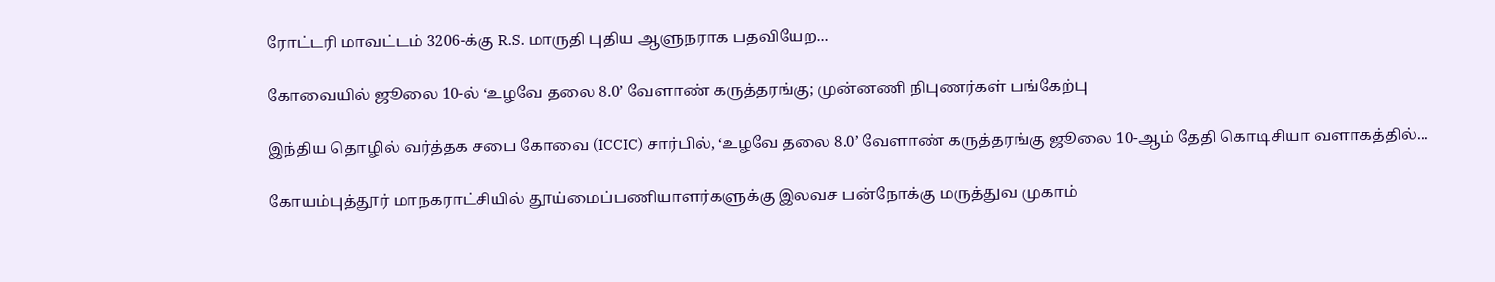ரோட்டரி மாவட்டம் 3206-க்கு R.S. மாருதி புதிய ஆளுநராக பதவியேற...

கோவையில் ஜூலை 10-ல் ‘உழவே தலை 8.0’ வேளாண் கருத்தரங்கு; முன்னணி நிபுணர்கள் பங்கேற்பு

இந்திய தொழில் வர்த்தக சபை கோவை (ICCIC) சார்பில், ‘உழவே தலை 8.0’ வேளாண் கருத்தரங்கு ஜூலை 10-ஆம் தேதி கொடிசியா வளாகத்தில்...

கோயம்புத்தூர் மாநகராட்சியில் தூய்மைப்பணியாளர்களுக்கு இலவச பன்நோக்கு மருத்துவ முகாம்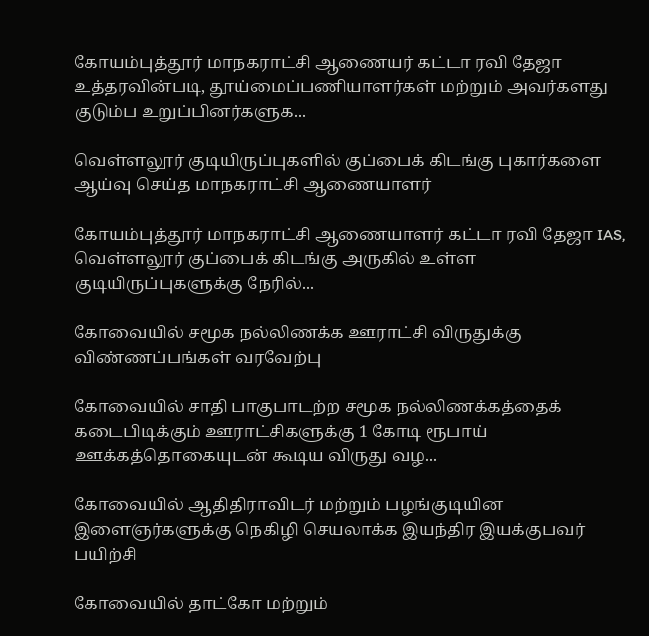கோயம்புத்தூர் மாநகராட்சி ஆணையர் கட்டா ரவி தேஜா உத்தரவின்படி, தூய்மைப்பணியாளர்கள் மற்றும் அவர்களது குடும்ப உறுப்பினர்களுக...

வெள்ளலூர் குடியிருப்புகளில் குப்பைக் கிடங்கு புகார்களை ஆய்வு செய்த மாநகராட்சி ஆணையாளர்

கோயம்புத்தூர் மாநகராட்சி ஆணையாளர் கட்டா ரவி தேஜா IAS, வெள்ளலூர் குப்பைக் கிடங்கு அருகில் உள்ள குடியிருப்புகளுக்கு நேரில்...

கோவையில் சமூக நல்லிணக்க ஊராட்சி விருதுக்கு விண்ணப்பங்கள் வரவேற்பு

கோவையில் சாதி பாகுபாடற்ற சமூக நல்லிணக்கத்தைக் கடைபிடிக்கும் ஊராட்சிகளுக்கு 1 கோடி ரூபாய் ஊக்கத்தொகையுடன் கூடிய விருது வழ...

கோவையில் ஆதிதிராவிடர் மற்றும் பழங்குடியின இளைஞர்களுக்கு நெகிழி செயலாக்க இயந்திர இயக்குபவர் பயிற்சி

கோவையில் தாட்கோ மற்றும்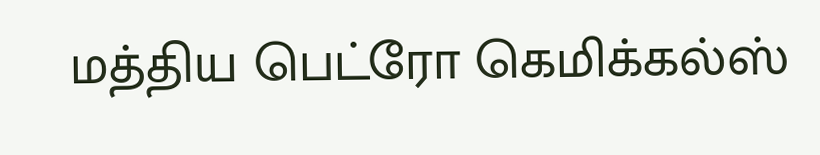மத்திய பெட்ரோ கெமிக்கல்ஸ்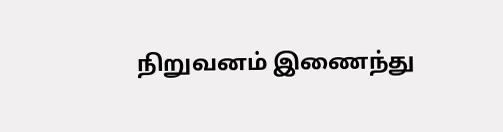நிறுவனம் இணைந்து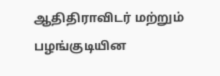ஆதிதிராவிடர் மற்றும் பழங்குடியின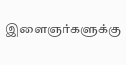இளைஞர்களுக்கு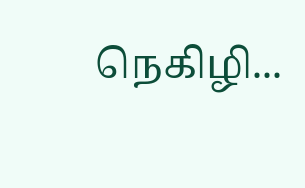நெகிழி...